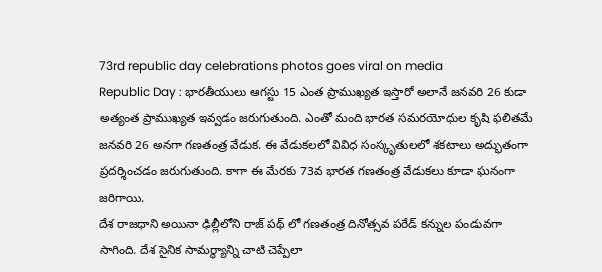73rd republic day celebrations photos goes viral on media
Republic Day : భారతీయులు ఆగస్టు 15 ఎంత ప్రాముఖ్యత ఇస్తారో అలానే జనవరి 26 కుడా అత్యంత ప్రాముఖ్యత ఇవ్వడం జరుగుతుంది. ఎంతో మంది భారత సమరయోధుల కృషి ఫలితమే జనవరి 26 అనగా గణతంత్ర వేడుక. ఈ వేడుకలలో వివిధ సంస్కృతులలో శకటాలు అద్భుతంగా ప్రదర్శించడం జరుగుతుంది. కాగా ఈ మేరకు 73వ భారత గణతంత్ర వేడుకలు కూడా ఘనంగా జరిగాయి.
దేశ రాజధాని అయినా ఢిల్లీలోని రాజ్ పథ్ లో గణతంత్ర దినోత్సవ పరేడ్ కన్నుల పండువగా సాగింది. దేశ సైనిక సామర్థ్యాన్ని చాటి చెప్పేలా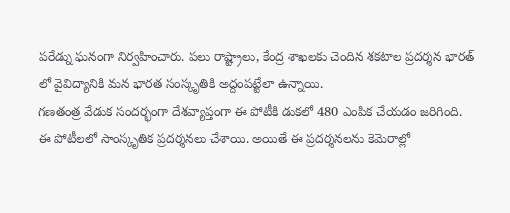పరేడ్ను ఘనంగా నిర్వహించారు. పలు రాష్ట్రాలు, కేంద్ర శాఖలకు చెందిన శకటాల ప్రదర్శన భారత్ లో వైవిద్యానికి మన భారత సంస్కృతికి అద్దంపట్టేలా ఉన్నాయి.
గణతంత్ర వేడుక సందర్భంగా దేశవ్యాప్తంగా ఈ పోటీకి డుకలో 480 ఎంపిక చేయడం జరిగింది. ఈ పోటీలలో సాంస్కృతిక ప్రదర్శనలు చేశాయి. అయితే ఈ ప్రదర్శనలను కెమెరాల్లో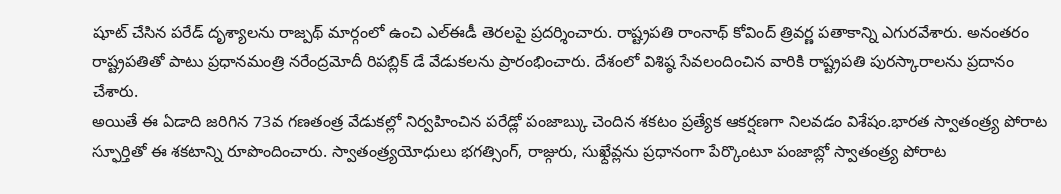షూట్ చేసిన పరేడ్ దృశ్యాలను రాజ్పథ్ మార్గంలో ఉంచి ఎల్ఈడీ తెరలపై ప్రదర్శించారు. రాష్ట్రపతి రాంనాథ్ కోవింద్ త్రివర్ణ పతాకాన్ని ఎగురవేశారు. అనంతరం రాష్ట్రపతితో పాటు ప్రధానమంత్రి నరేంద్రమోదీ రిపబ్లిక్ డే వేడుకలను ప్రారంభించారు. దేశంలో విశిష్ఠ సేవలందించిన వారికి రాష్ట్రపతి పురస్కారాలను ప్రదానం చేశారు.
అయితే ఈ ఏడాది జరిగిన 73వ గణతంత్ర వేడుకల్లో నిర్వహించిన పరేడ్లో పంజాబ్కు చెందిన శకటం ప్రత్యేక ఆకర్షణగా నిలవడం విశేషం.భారత స్వాతంత్ర్య పోరాట స్ఫూర్తితో ఈ శకటాన్ని రూపొందించారు. స్వాతంత్ర్యయోధులు భగత్సింగ్, రాజ్గురు, సుఖ్దేవ్లను ప్రధానంగా పేర్కొంటూ పంజాబ్లో స్వాతంత్ర్య పోరాట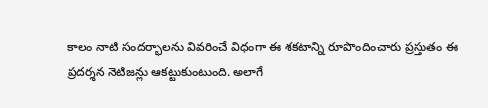కాలం నాటి సందర్భాలను వివరించే విధంగా ఈ శకటాన్ని రూపొందించారు ప్రస్తుతం ఈ ప్రదర్శన నెటిజన్లు ఆకట్టుకుంటుంది. అలాగే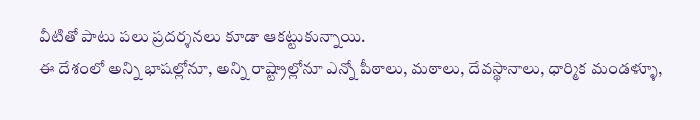వీటితో పాటు పలు ప్రదర్శనలు కూడా ఆకట్టుకున్నాయి.
ఈ దేశంలో అన్ని భాషల్లోనూ, అన్ని రాష్ట్రాల్లోనూ ఎన్నో పీఠాలు, మఠాలు, దేవస్థానాలు, ధార్మిక మండళ్ళూ,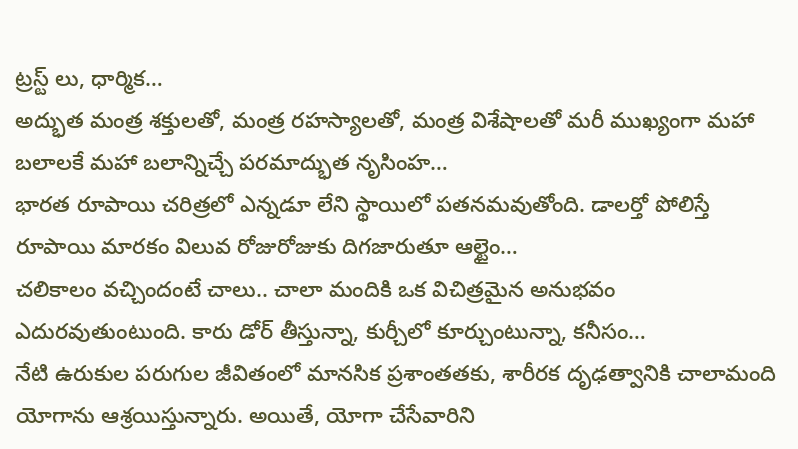ట్రస్ట్ లు, ధార్మిక…
అద్భుత మంత్ర శక్తులతో, మంత్ర రహస్యాలతో, మంత్ర విశేషాలతో మరీ ముఖ్యంగా మహా బలాలకే మహా బలాన్నిచ్చే పరమాద్భుత నృసింహ…
భారత రూపాయి చరిత్రలో ఎన్నడూ లేని స్థాయిలో పతనమవుతోంది. డాలర్తో పోలిస్తే రూపాయి మారకం విలువ రోజురోజుకు దిగజారుతూ ఆల్టైం…
చలికాలం వచ్చిందంటే చాలు.. చాలా మందికి ఒక విచిత్రమైన అనుభవం ఎదురవుతుంటుంది. కారు డోర్ తీస్తున్నా, కుర్చీలో కూర్చుంటున్నా, కనీసం…
నేటి ఉరుకుల పరుగుల జీవితంలో మానసిక ప్రశాంతతకు, శారీరక దృఢత్వానికి చాలామంది యోగాను ఆశ్రయిస్తున్నారు. అయితే, యోగా చేసేవారిని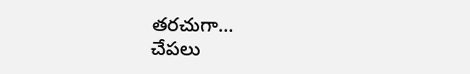తరచుగా…
చేపలు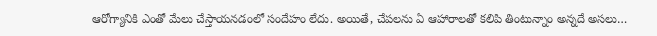ఆరోగ్యానికి ఎంతో మేలు చేస్తాయనడంలో సందేహం లేదు. అయితే, చేపలను ఏ ఆహారాలతో కలిపి తింటున్నాం అన్నదే అసలు…